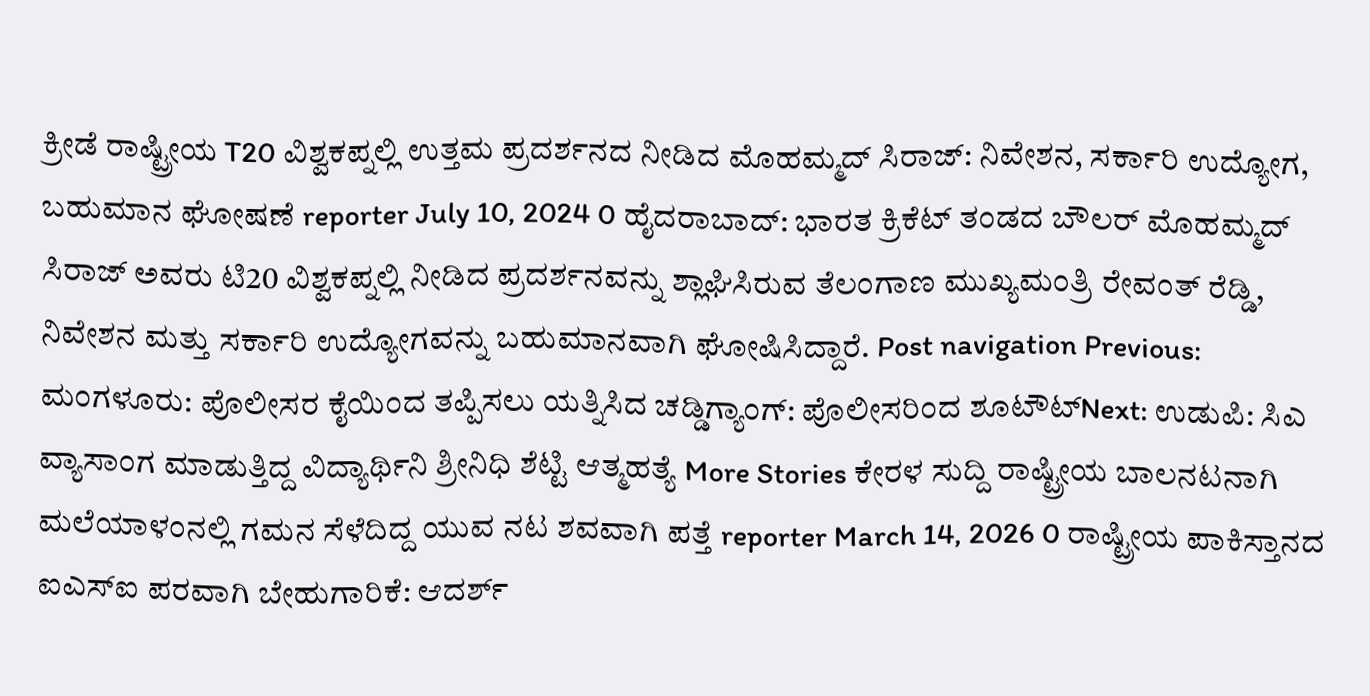ಕ್ರೀಡೆ ರಾಷ್ಟ್ರೀಯ T20 ವಿಶ್ವಕಪ್ನಲ್ಲಿ ಉತ್ತಮ ಪ್ರದರ್ಶನದ ನೀಡಿದ ಮೊಹಮ್ಮದ್ ಸಿರಾಜ್: ನಿವೇಶನ, ಸರ್ಕಾರಿ ಉದ್ಯೋಗ, ಬಹುಮಾನ ಘೋಷಣೆ reporter July 10, 2024 0 ಹೈದರಾಬಾದ್: ಭಾರತ ಕ್ರಿಕೆಟ್ ತಂಡದ ಬೌಲರ್ ಮೊಹಮ್ಮದ್ ಸಿರಾಜ್ ಅವರು ಟಿ20 ವಿಶ್ವಕಪ್ನಲ್ಲಿ ನೀಡಿದ ಪ್ರದರ್ಶನವನ್ನು ಶ್ಲಾಘಿಸಿರುವ ತೆಲಂಗಾಣ ಮುಖ್ಯಮಂತ್ರಿ ರೇವಂತ್ ರೆಡ್ಡಿ, ನಿವೇಶನ ಮತ್ತು ಸರ್ಕಾರಿ ಉದ್ಯೋಗವನ್ನು ಬಹುಮಾನವಾಗಿ ಘೋಷಿಸಿದ್ದಾರೆ. Post navigation Previous: ಮಂಗಳೂರು: ಪೊಲೀಸರ ಕೈಯಿಂದ ತಪ್ಪಿಸಲು ಯತ್ನಿಸಿದ ಚಡ್ಡಿಗ್ಯಾಂಗ್: ಪೊಲೀಸರಿಂದ ಶೂಟೌಟ್Next: ಉಡುಪಿ: ಸಿಎ ವ್ಯಾಸಾಂಗ ಮಾಡುತ್ತಿದ್ದ ವಿದ್ಯಾರ್ಥಿನಿ ಶ್ರೀನಿಧಿ ಶೆಟ್ಟಿ ಆತ್ಮಹತ್ಯೆ More Stories ಕೇರಳ ಸುದ್ದಿ ರಾಷ್ಟ್ರೀಯ ಬಾಲನಟನಾಗಿ ಮಲೆಯಾಳಂನಲ್ಲಿ ಗಮನ ಸೆಳೆದಿದ್ದ ಯುವ ನಟ ಶವವಾಗಿ ಪತ್ತೆ reporter March 14, 2026 0 ರಾಷ್ಟ್ರೀಯ ಪಾಕಿಸ್ತಾನದ ಐಎಸ್ಐ ಪರವಾಗಿ ಬೇಹುಗಾರಿಕೆ: ಆದರ್ಶ್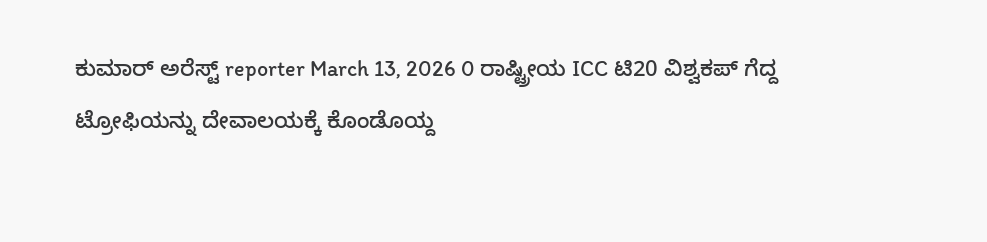ಕುಮಾರ್ ಅರೆಸ್ಟ್ reporter March 13, 2026 0 ರಾಷ್ಟ್ರೀಯ ICC ಟಿ20 ವಿಶ್ವಕಪ್ ಗೆದ್ದ ಟ್ರೋಫಿಯನ್ನು ದೇವಾಲಯಕ್ಕೆ ಕೊಂಡೊಯ್ದ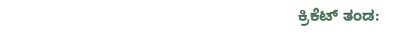ಕ್ರಿಕೆಟ್ ತಂಡ: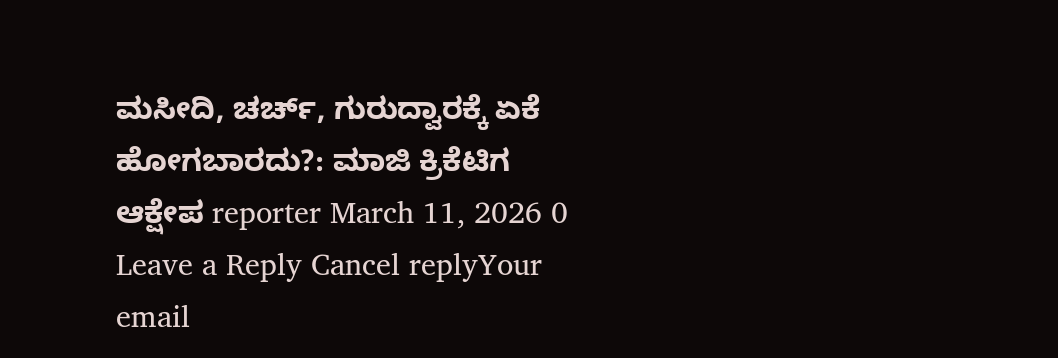ಮಸೀದಿ, ಚರ್ಚ್, ಗುರುದ್ವಾರಕ್ಕೆ ಏಕೆ ಹೋಗಬಾರದು?: ಮಾಜಿ ಕ್ರಿಕೆಟಿಗ ಆಕ್ಷೇಪ reporter March 11, 2026 0 Leave a Reply Cancel replyYour email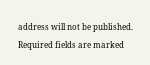address will not be published. Required fields are marked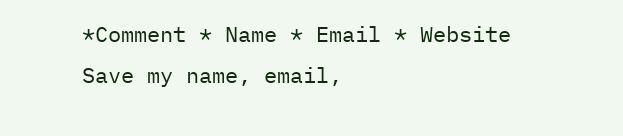*Comment * Name * Email * Website Save my name, email,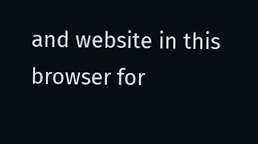and website in this browser for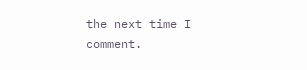the next time I comment.